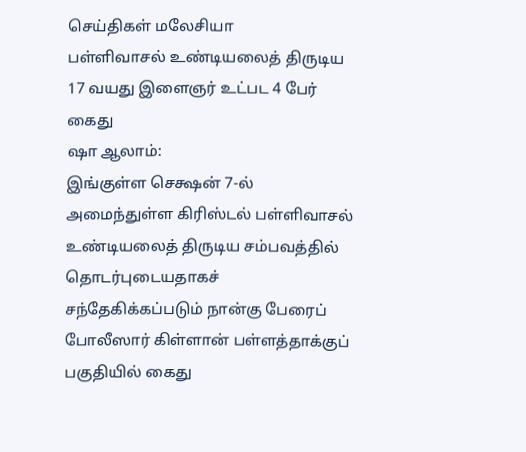செய்திகள் மலேசியா
பள்ளிவாசல் உண்டியலைத் திருடிய 17 வயது இளைஞர் உட்பட 4 பேர் கைது
ஷா ஆலாம்:
இங்குள்ள செக்ஷன் 7-ல் அமைந்துள்ள கிரிஸ்டல் பள்ளிவாசல் உண்டியலைத் திருடிய சம்பவத்தில் தொடர்புடையதாகச் சந்தேகிக்கப்படும் நான்கு பேரைப் போலீஸார் கிள்ளான் பள்ளத்தாக்குப் பகுதியில் கைது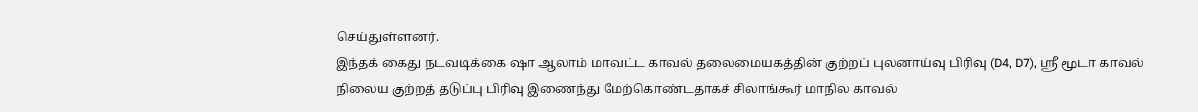செய்துள்ளனர்.
இந்தக் கைது நடவடிக்கை ஷா ஆலாம் மாவட்ட காவல் தலைமையகத்தின் குற்றப் புலனாய்வு பிரிவு (D4, D7), ஸ்ரீ மூடா காவல் நிலைய குற்றத் தடுப்பு பிரிவு இணைந்து மேற்கொண்டதாகச் சிலாங்கூர் மாநில காவல்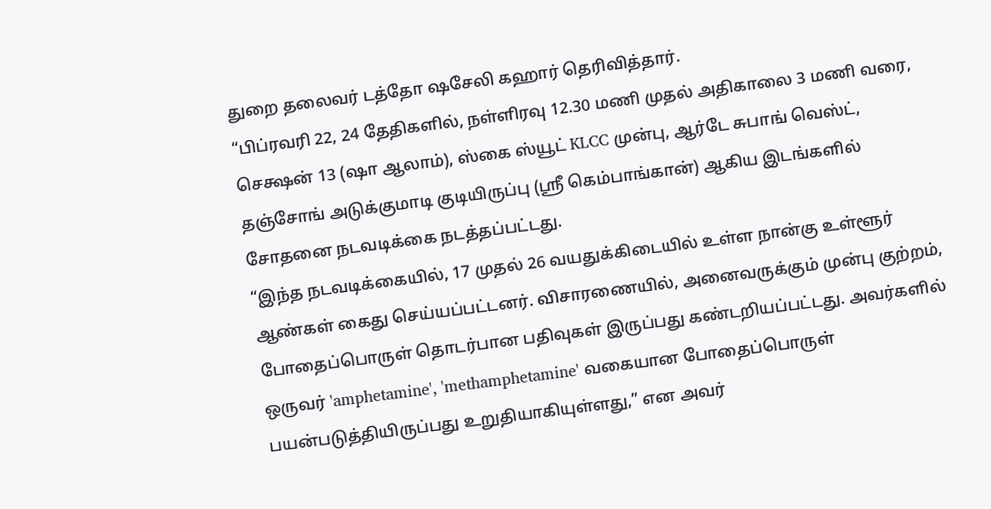துறை தலைவர் டத்தோ ஷசேலி கஹார் தெரிவித்தார்.
“பிப்ரவரி 22, 24 தேதிகளில், நள்ளிரவு 12.30 மணி முதல் அதிகாலை 3 மணி வரை, செக்ஷன் 13 (ஷா ஆலாம்), ஸ்கை ஸ்யூட் KLCC முன்பு, ஆர்டே சுபாங் வெஸ்ட், தஞ்சோங் அடுக்குமாடி குடியிருப்பு (ஸ்ரீ கெம்பாங்கான்) ஆகிய இடங்களில் சோதனை நடவடிக்கை நடத்தப்பட்டது.
“இந்த நடவடிக்கையில், 17 முதல் 26 வயதுக்கிடையில் உள்ள நான்கு உள்ளூர் ஆண்கள் கைது செய்யப்பட்டனர். விசாரணையில், அனைவருக்கும் முன்பு குற்றம், போதைப்பொருள் தொடர்பான பதிவுகள் இருப்பது கண்டறியப்பட்டது. அவர்களில் ஒருவர் 'amphetamine', 'methamphetamine' வகையான போதைப்பொருள் பயன்படுத்தியிருப்பது உறுதியாகியுள்ளது,” என அவர்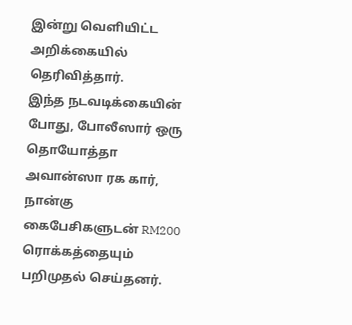இன்று வெளியிட்ட அறிக்கையில் தெரிவித்தார்.
இந்த நடவடிக்கையின் போது, போலீஸார் ஒரு தொயோத்தா அவான்ஸா ரக கார், நான்கு கைபேசிகளுடன் RM200 ரொக்கத்தையும் பறிமுதல் செய்தனர்.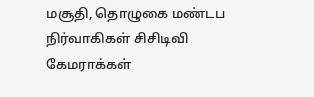மசூதி, தொழுகை மண்டப நிர்வாகிகள் சிசிடிவி கேமராக்கள்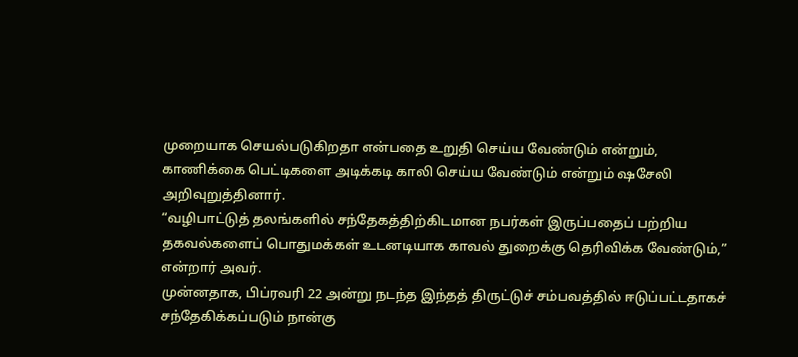முறையாக செயல்படுகிறதா என்பதை உறுதி செய்ய வேண்டும் என்றும், காணிக்கை பெட்டிகளை அடிக்கடி காலி செய்ய வேண்டும் என்றும் ஷசேலி அறிவுறுத்தினார்.
“வழிபாட்டுத் தலங்களில் சந்தேகத்திற்கிடமான நபர்கள் இருப்பதைப் பற்றிய தகவல்களைப் பொதுமக்கள் உடனடியாக காவல் துறைக்கு தெரிவிக்க வேண்டும்,” என்றார் அவர்.
முன்னதாக, பிப்ரவரி 22 அன்று நடந்த இந்தத் திருட்டுச் சம்பவத்தில் ஈடுப்பட்டதாகச் சந்தேகிக்கப்படும் நான்கு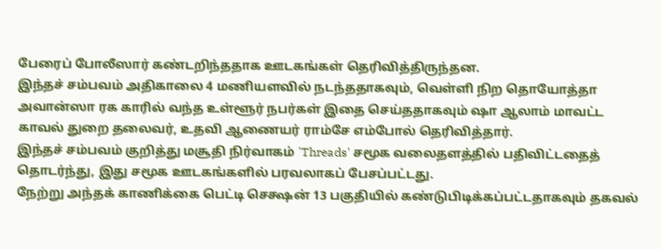பேரைப் போலீஸார் கண்டறிந்ததாக ஊடகங்கள் தெரிவித்திருந்தன.
இந்தச் சம்பவம் அதிகாலை 4 மணியளவில் நடந்ததாகவும், வெள்ளி நிற தொயோத்தா அவான்ஸா ரக காரில் வந்த உள்ளூர் நபர்கள் இதை செய்ததாகவும் ஷா ஆலாம் மாவட்ட காவல் துறை தலைவர், உதவி ஆணையர் ராம்சே எம்போல் தெரிவித்தார்.
இந்தச் சம்பவம் குறித்து மசூதி நிர்வாகம் 'Threads' சமூக வலைதளத்தில் பதிவிட்டதைத் தொடர்ந்து, இது சமூக ஊடகங்களில் பரவலாகப் பேசப்பட்டது.
நேற்று அந்தக் காணிக்கை பெட்டி செக்ஷன் 13 பகுதியில் கண்டுபிடிக்கப்பட்டதாகவும் தகவல்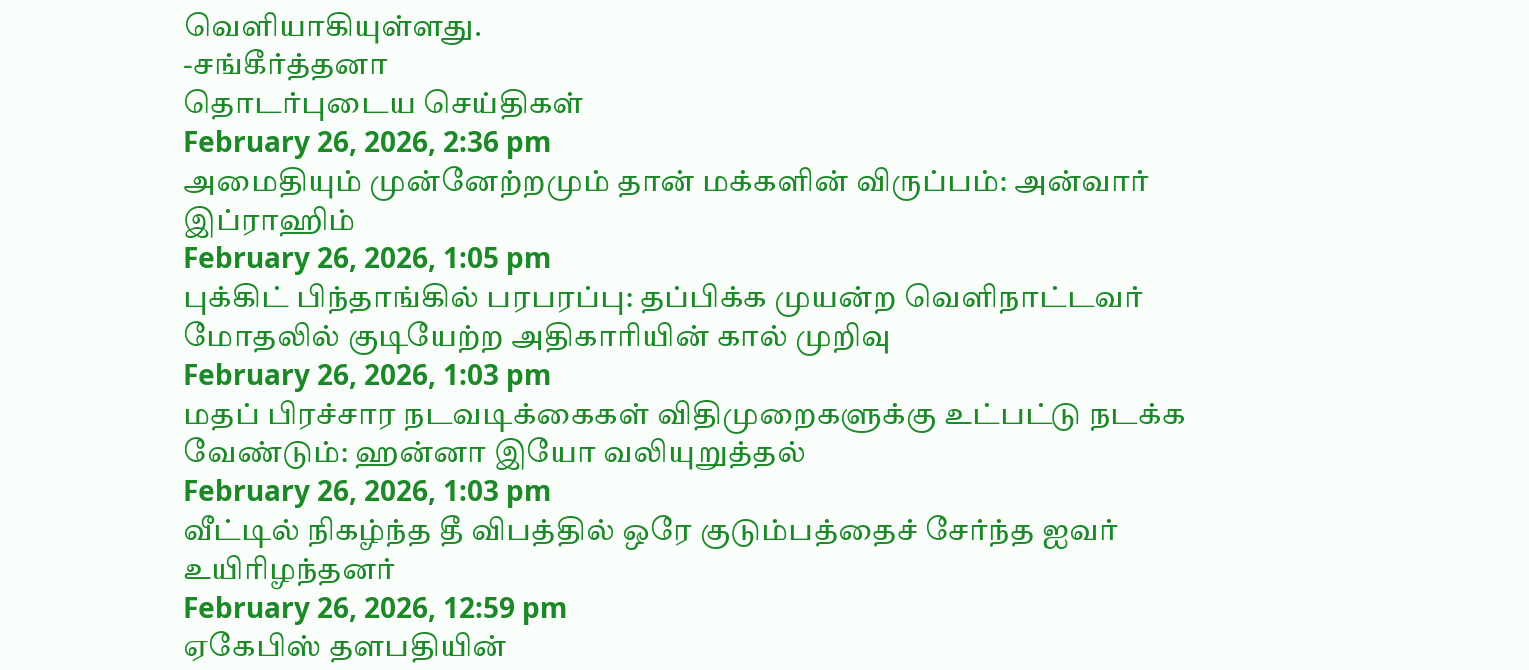வெளியாகியுள்ளது.
-சங்கீர்த்தனா
தொடர்புடைய செய்திகள்
February 26, 2026, 2:36 pm
அமைதியும் முன்னேற்றமும் தான் மக்களின் விருப்பம்: அன்வார் இப்ராஹிம்
February 26, 2026, 1:05 pm
புக்கிட் பிந்தாங்கில் பரபரப்பு: தப்பிக்க முயன்ற வெளிநாட்டவர் மோதலில் குடியேற்ற அதிகாரியின் கால் முறிவு
February 26, 2026, 1:03 pm
மதப் பிரச்சார நடவடிக்கைகள் விதிமுறைகளுக்கு உட்பட்டு நடக்க வேண்டும்: ஹன்னா இயோ வலியுறுத்தல்
February 26, 2026, 1:03 pm
வீட்டில் நிகழ்ந்த தீ விபத்தில் ஒரே குடும்பத்தைச் சேர்ந்த ஐவர் உயிரிழந்தனர்
February 26, 2026, 12:59 pm
ஏகேபிஸ் தளபதியின்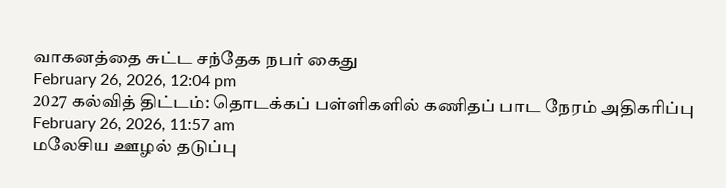வாகனத்தை சுட்ட சந்தேக நபர் கைது
February 26, 2026, 12:04 pm
2027 கல்வித் திட்டம்: தொடக்கப் பள்ளிகளில் கணிதப் பாட நேரம் அதிகரிப்பு
February 26, 2026, 11:57 am
மலேசிய ஊழல் தடுப்பு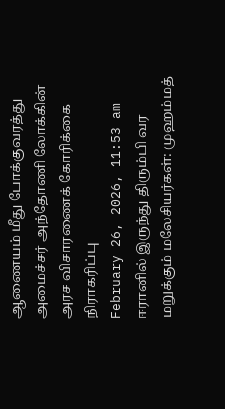ஆணையம் மீது போக்குவரத்து அமைச்சர் அந்தோணி லோக்கின் அரச விசாரணைக் கோரிக்கை நிராகரிப்பு
February 26, 2026, 11:53 am
ஈரானில் இருந்து திரும்பி வர மறுக்கும் மலேசியர்கள்: முஹம்மத்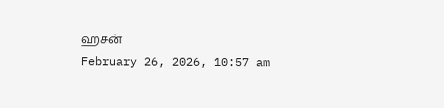ஹசன்
February 26, 2026, 10:57 am